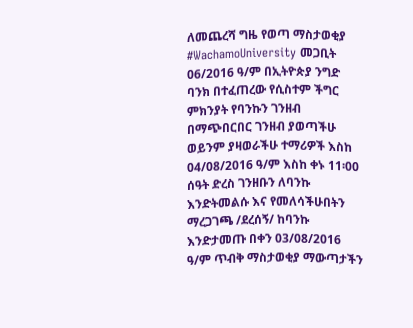ለመጨረሻ ግዜ የወጣ ማስታወቂያ #WachamoUniversity መጋቢት 06/2016 ዓ/ም በኢትዮጵያ ንግድ ባንክ በተፈጠረው የሲስተም ችግር ምክንያት የባንኩን ገንዘብ በማጭበርበር ገንዘብ ያወጣችሁ ወይንም ያዛወራችሁ ተማሪዎች እስከ 04/08/2016 ዓ/ም እስከ ቀኑ 11፡00 ሰዓት ድረስ ገንዘቡን ለባንኩ እንድትመልሱ እና የመለሳችሁበትን ማረጋገጫ /ደረሰኝ/ ከባንኩ እንድታመጡ በቀን 03/08/2016 ዓ/ም ጥብቅ ማስታወቂያ ማውጣታችን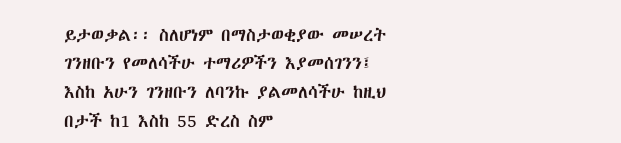ይታወቃል፡፡ ስለሆነም በማስታወቂያው መሠረት ገንዘቡን የመለሳችሁ ተማሪዎችን እያመሰገንን፤ እስከ አሁን ገንዘቡን ለባንኩ ያልመለሳችሁ ከዚህ በታች ከ1 እስከ 55 ድረስ ስም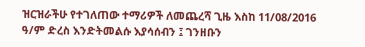ዝርዝራችሁ የተገለጠው ተማሪዎች ለመጨረሻ ጊዜ እስከ 11/08/2016 ዓ/ም ድረስ እንድትመልሱ እያሳሰብን ፤ ገንዘቡን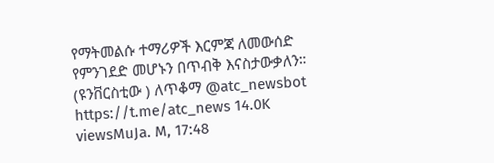የማትመልሱ ተማሪዎች እርምጃ ለመውሰድ የምንገደድ መሆኑን በጥብቅ እናስታውቃለን። (ዩንቨርስቲው ) ለጥቆማ @atc_newsbot https://t.me/atc_news 14.0K viewsMuJa. M, 17:48